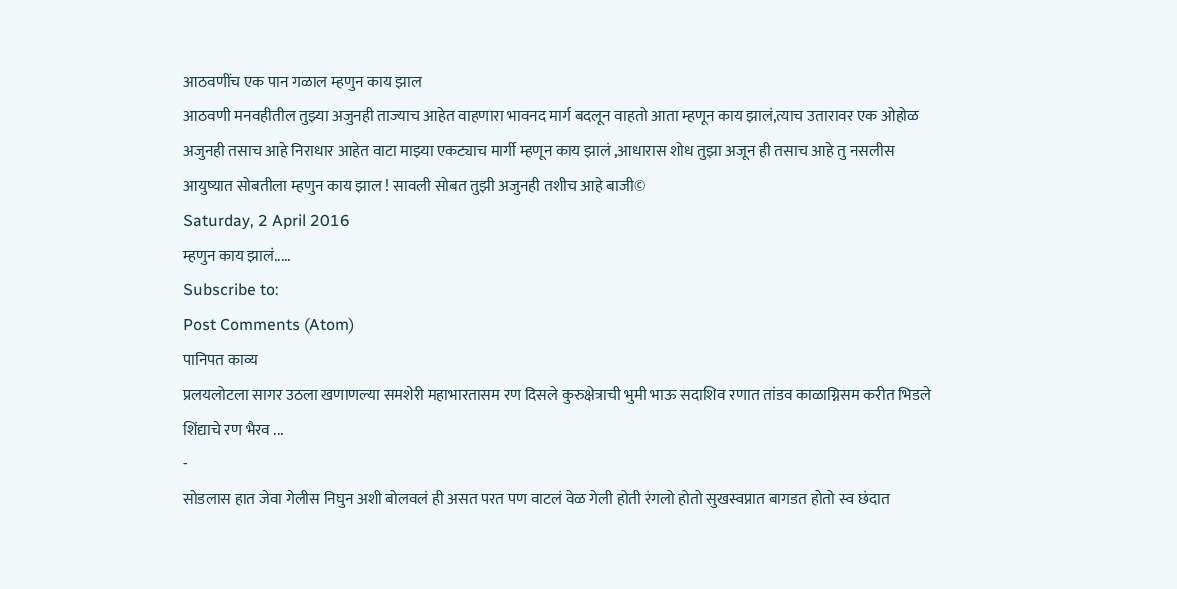आठवणींच एक पान गळाल म्हणुन काय झाल
आठवणी मनवहीतील तुझ्या अजुनही ताज्याच आहेत वाहणारा भावनद मार्ग बदलून वाहतो आता म्हणून काय झालं,त्याच उतारावर एक ओहोळ अजुनही तसाच आहे निराधार आहेत वाटा माझ्या एकट्याच मार्गी म्हणून काय झालं ,आधारास शोध तुझा अजून ही तसाच आहे तु नसलीस आयुष्यात सोबतीला म्हणुन काय झाल ! सावली सोबत तुझी अजुनही तशीच आहे बाजी©
Saturday, 2 April 2016
म्हणुन काय झालं.....
Subscribe to:
Post Comments (Atom)
पानिपत काव्य
प्रलयलोटला सागर उठला खणाणल्या समशेरी महाभारतासम रण दिसले कुरुक्षेत्राची भुमी भाऊ सदाशिव रणात तांडव काळाग्निसम करीत भिडले शिंद्याचे रण भैरव ...
-
सोडलास हात जेवा गेलीस निघुन अशी बोलवलं ही असत परत पण वाटलं वेळ गेली होती रंगलो होतो सुखस्वप्नात बागडत होतो स्व छंदात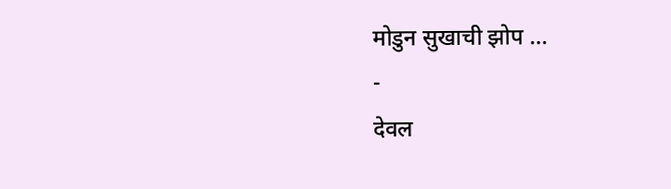मोडुन सुखाची झोप ...
-
देवल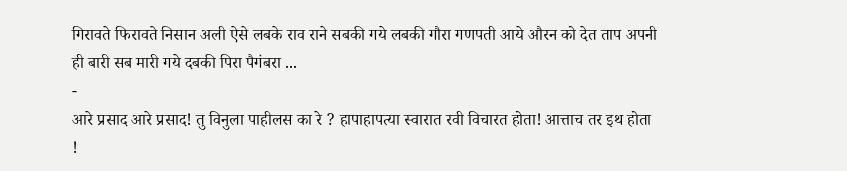गिरावते फिरावते निसान अली ऐसे लबके राव राने सबकी गये लबकी गौरा गणपती आये औरन को देत ताप अपनी ही बारी सब मारी गये दबकी पिरा पैगंबरा ...
-
आरे प्रसाद आरे प्रसाद! तु विनुला पाहीलस का रे ? हापाहापत्या स्वारात रवी विचारत होता! आत्ताच तर इथ होता !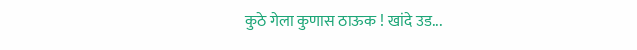कुठे गेला कुणास ठाऊक ! खांदे उड...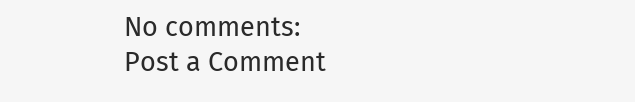No comments:
Post a Comment